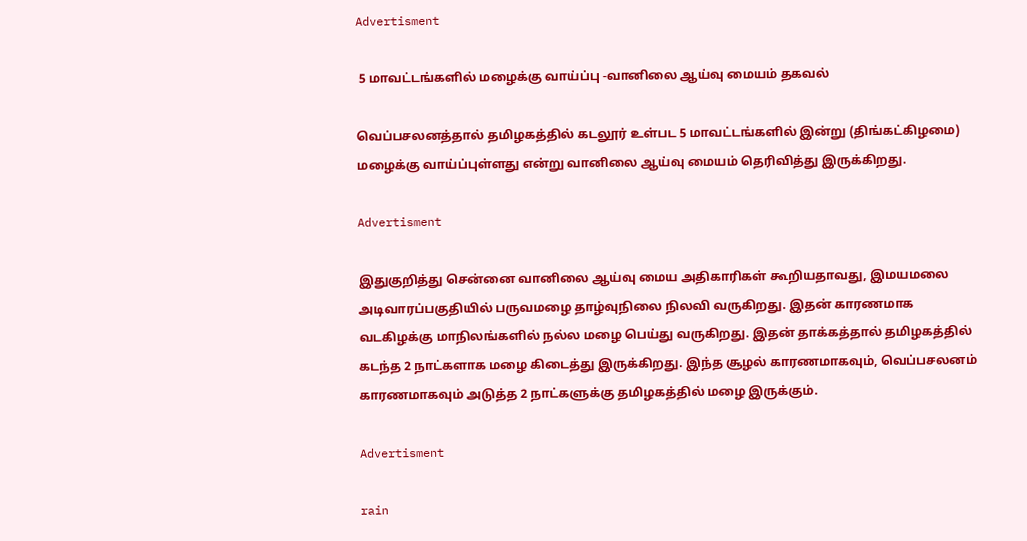Advertisment

 5 மாவட்டங்களில் மழைக்கு வாய்ப்பு -வானிலை ஆய்வு மையம் தகவல்

வெப்பசலனத்தால் தமிழகத்தில் கடலூர் உள்பட 5 மாவட்டங்களில் இன்று (திங்கட்கிழமை) மழைக்கு வாய்ப்புள்ளது என்று வானிலை ஆய்வு மையம் தெரிவித்து இருக்கிறது.

Advertisment

இதுகுறித்து சென்னை வானிலை ஆய்வு மைய அதிகாரிகள் கூறியதாவது, இமயமலை அடிவாரப்பகுதியில் பருவமழை தாழ்வுநிலை நிலவி வருகிறது. இதன் காரணமாக வடகிழக்கு மாநிலங்களில் நல்ல மழை பெய்து வருகிறது. இதன் தாக்கத்தால் தமிழகத்தில் கடந்த 2 நாட்களாக மழை கிடைத்து இருக்கிறது. இந்த சூழல் காரணமாகவும், வெப்பசலனம் காரணமாகவும் அடுத்த 2 நாட்களுக்கு தமிழகத்தில் மழை இருக்கும்.

Advertisment

rain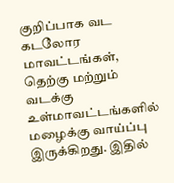குறிப்பாக வட கடலோர மாவட்டங்கள், தெற்கு மற்றும் வடக்கு உள்மாவட்டங்களில் மழைக்கு வாய்ப்பு இருக்கிறது. இதில்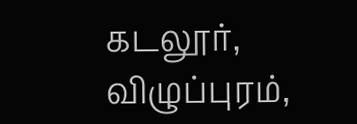கடலூர், விழுப்புரம்,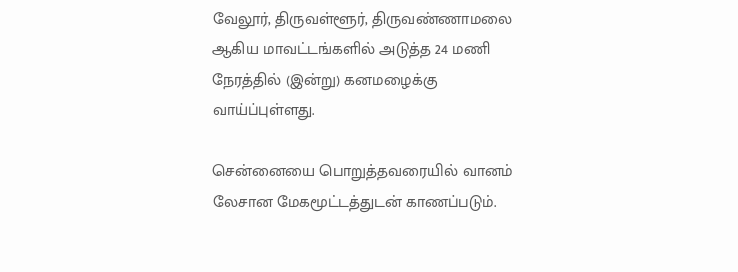வேலூர், திருவள்ளூர், திருவண்ணாமலை ஆகிய மாவட்டங்களில் அடுத்த 24 மணி நேரத்தில் (இன்று) கனமழைக்கு வாய்ப்புள்ளது.

சென்னையை பொறுத்தவரையில் வானம் லேசான மேகமூட்டத்துடன் காணப்படும்.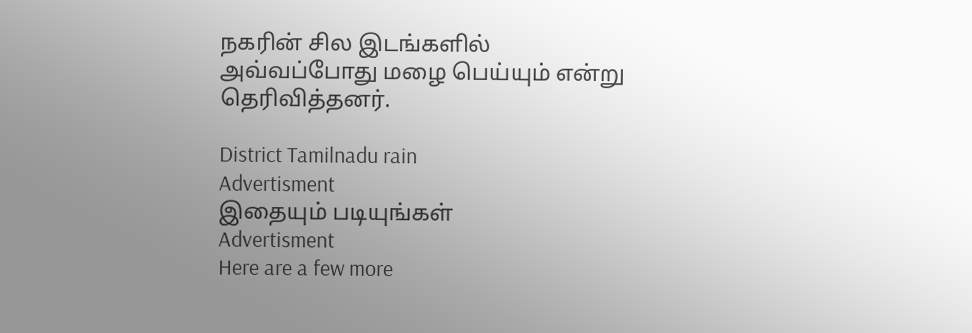நகரின் சில இடங்களில் அவ்வப்போது மழை பெய்யும் என்று தெரிவித்தனர்.

District Tamilnadu rain
Advertisment
இதையும் படியுங்கள்
Advertisment
Here are a few more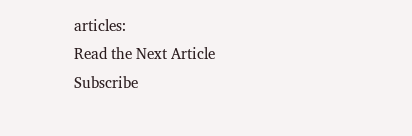articles:
Read the Next Article
Subscribe